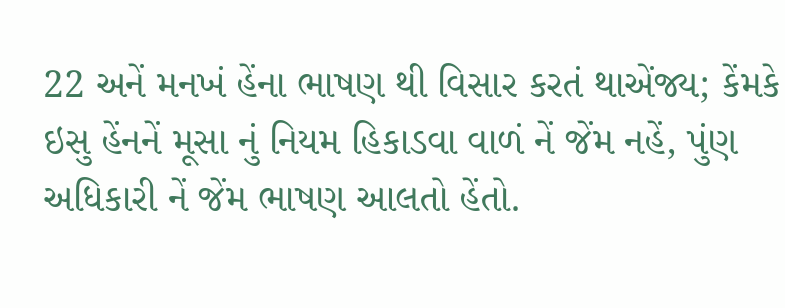22 અનેં મનખં હેંના ભાષણ થી વિસાર કરતં થાએંજ્ય; કેંમકે ઇસુ હેંનનેં મૂસા નું નિયમ હિકાડવા વાળં નેં જેંમ નહેં, પુંણ અધિકારી નેં જેંમ ભાષણ આલતો હેંતો.